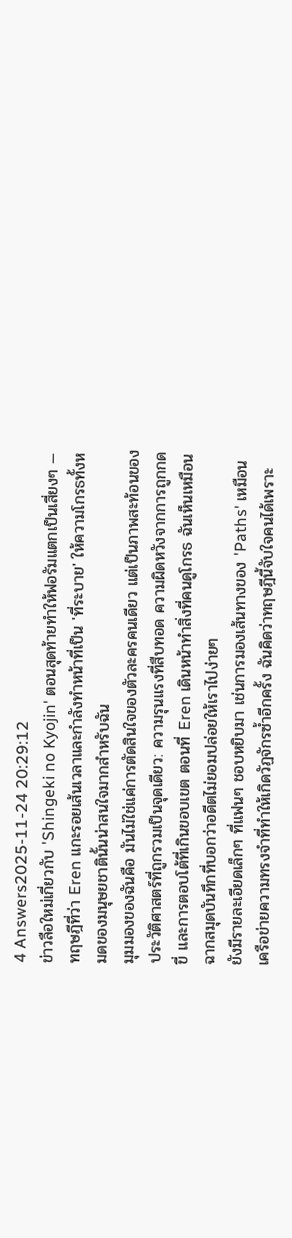4 Answers2025-11-24 20:29:12
ข่าวลือใหม่เกี่ยวกับ 'Shingeki no Kyojin' ตอนสุดท้ายทำให้ฟอรัมแตกเป็นเสี่ยงๆ — ทฤษฎีที่ว่า Eren แกะรอยเส้นเวลาและกำลังทำหน้าที่เป็น 'ที่ระบาย' ให้ความโกรธทั้งหมดของมนุษยชาตินั้นน่าสนใจมากสำหรับฉัน
มุมมองของฉันคือ มันไม่ใช่แค่การตัดสินใจของตัวละครคนเดียว แต่เป็นภาพสะท้อนของประวัติศาสตร์ที่ถูกรวมเป็นจุดเดียว: ความรุนแรงที่สืบทอด ความผิดหวังจากการถูกกดขี่ และการตอบโต้ที่เกินขอบเขต ตอนที่ Eren เดินหน้าทำสิ่งที่คนดูโกรธ ฉันเห็นเหมือนฉากสมุดบันทึกที่บอกว่าอดีตไม่ยอมปล่อยให้เราไปง่ายๆ
ยังมีรายละเอียดเล็กๆ ที่แฟนๆ ชอบหยิบมา เช่นการมองเส้นทางของ 'Paths' เหมือนเครือข่ายความทรงจำที่ทำให้เกิดวัฏจักรซ้ำอีกครั้ง ฉันคิดว่าทฤษฎีนี้จับใจคนได้เพราะ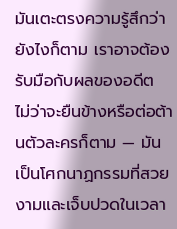มันเตะตรงความรู้สึกว่ายังไงก็ตาม เราอาจต้องรับมือกับผลของอดีต ไม่ว่าจะยืนข้างหรือต่อต้านตัวละครก็ตาม — มันเป็นโศกนาฏกรรมที่สวยงามและเจ็บปวดในเวลา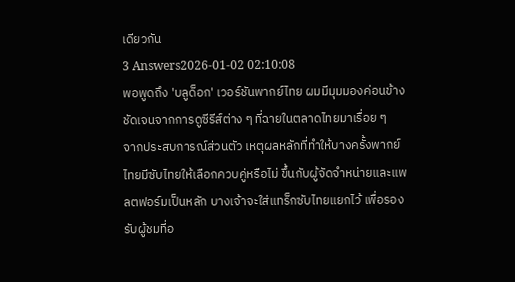เดียวกัน
3 Answers2026-01-02 02:10:08
พอพูดถึง 'บลูด็อก' เวอร์ชันพากย์ไทย ผมมีมุมมองค่อนข้างชัดเจนจากการดูซีรีส์ต่าง ๆ ที่ฉายในตลาดไทยมาเรื่อย ๆ
จากประสบการณ์ส่วนตัว เหตุผลหลักที่ทำให้บางครั้งพากย์ไทยมีซับไทยให้เลือกควบคู่หรือไม่ ขึ้นกับผู้จัดจำหน่ายและแพลตฟอร์มเป็นหลัก บางเจ้าจะใส่แทร็กซับไทยแยกไว้ เพื่อรองรับผู้ชมที่อ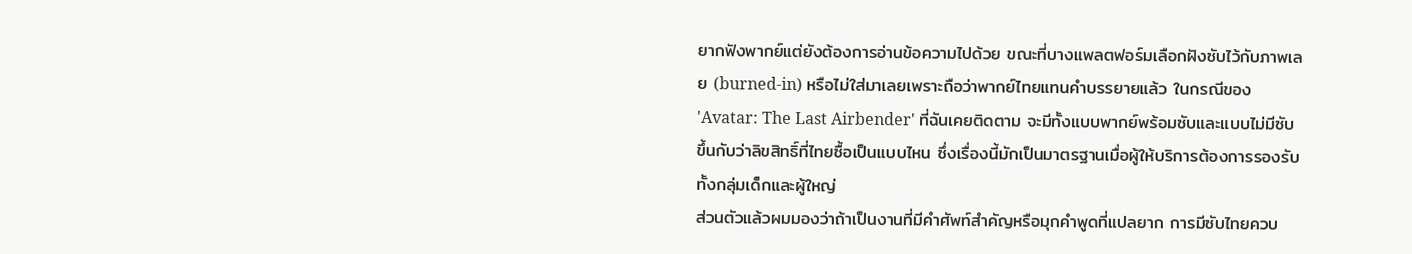ยากฟังพากย์แต่ยังต้องการอ่านข้อความไปด้วย ขณะที่บางแพลตฟอร์มเลือกฝังซับไว้กับภาพเลย (burned-in) หรือไม่ใส่มาเลยเพราะถือว่าพากย์ไทยแทนคำบรรยายแล้ว ในกรณีของ 'Avatar: The Last Airbender' ที่ฉันเคยติดตาม จะมีทั้งแบบพากย์พร้อมซับและแบบไม่มีซับ ขึ้นกับว่าลิขสิทธิ์ที่ไทยซื้อเป็นแบบไหน ซึ่งเรื่องนี้มักเป็นมาตรฐานเมื่อผู้ให้บริการต้องการรองรับทั้งกลุ่มเด็กและผู้ใหญ่
ส่วนตัวแล้วผมมองว่าถ้าเป็นงานที่มีคำศัพท์สำคัญหรือมุกคำพูดที่แปลยาก การมีซับไทยควบ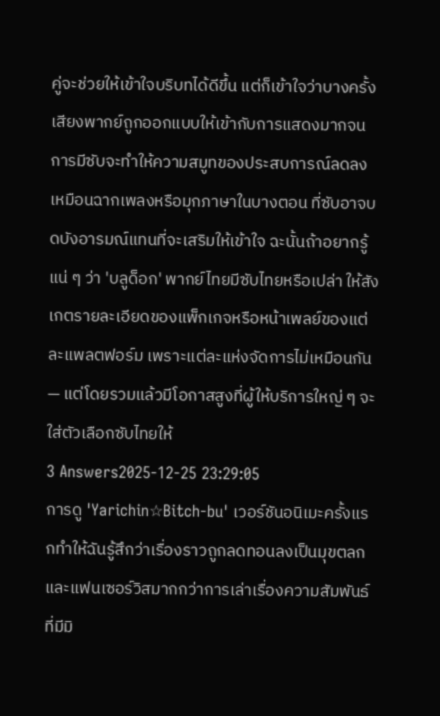คู่จะช่วยให้เข้าใจบริบทได้ดีขึ้น แต่ก็เข้าใจว่าบางครั้งเสียงพากย์ถูกออกแบบให้เข้ากับการแสดงมากจนการมีซับจะทำให้ความสมูทของประสบการณ์ลดลง เหมือนฉากเพลงหรือมุกภาษาในบางตอน ที่ซับอาจบดบังอารมณ์แทนที่จะเสริมให้เข้าใจ ฉะนั้นถ้าอยากรู้แน่ ๆ ว่า 'บลูด็อก' พากย์ไทยมีซับไทยหรือเปล่า ให้สังเกตรายละเอียดของแพ็กเกจหรือหน้าเพลย์ของแต่ละแพลตฟอร์ม เพราะแต่ละแห่งจัดการไม่เหมือนกัน — แต่โดยรวมแล้วมีโอกาสสูงที่ผู้ให้บริการใหญ่ ๆ จะใส่ตัวเลือกซับไทยให้
3 Answers2025-12-25 23:29:05
การดู 'Yarichin☆Bitch-bu' เวอร์ชันอนิเมะครั้งแรกทำให้ฉันรู้สึกว่าเรื่องราวถูกลดทอนลงเป็นมุขตลกและแฟนเซอร์วิสมากกว่าการเล่าเรื่องความสัมพันธ์ที่มีมิ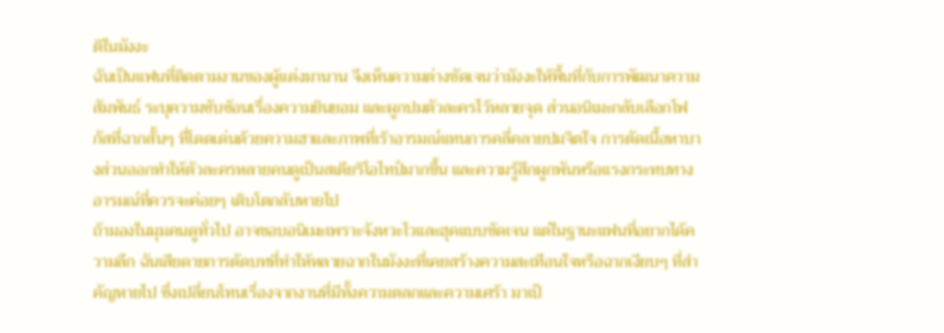ติในมังงะ
ฉันเป็นแฟนที่ติดตามงานของผู้แต่งมานาน จึงเห็นความต่างชัดเจนว่ามังงะให้พื้นที่กับการพัฒนาความสัมพันธ์ ระบุความซับซ้อนเรื่องความยินยอม และผูกปมตัวละครไว้หลายจุด ส่วนอนิเมะกลับเลือกโฟกัสที่ฉากสั้นๆ ที่โดดเด่นด้วยความฮาและภาพที่เร้าอารมณ์แทนการคลี่คลายปมจิตใจ การตัดเนื้อหาบางส่วนออกทำให้ตัวละครหลายคนดูเป็นสเตียริโอไทป์มากขึ้น และความรู้สึกผูกพันหรือแรงกระทบทางอารมณ์ที่ควรจะค่อยๆ เติบโตกลับหายไป
ถ้ามองในมุมคนดูทั่วไป อาจชอบอนิเมะเพราะจังหวะไวและฮุคแบบชัดเจน แต่ในฐานะแฟนที่อยากได้ความลึก ฉันเสียดายการตัดบทที่ทำให้หลายฉากในมังงะที่เคยสร้างความสะเทือนใจหรือฉากเงียบๆ ที่สำคัญหายไป ซึ่งเปลี่ยนโทนเรื่องจากงานที่มีทั้งความตลกและความเศร้า มาเป็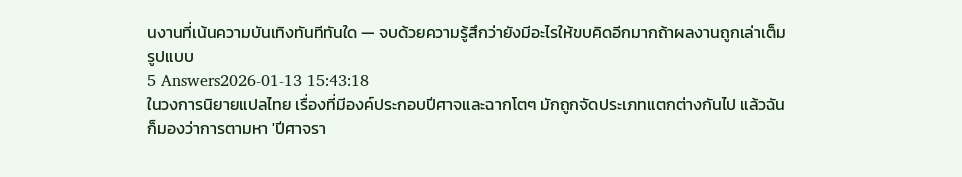นงานที่เน้นความบันเทิงทันทีทันใด — จบด้วยความรู้สึกว่ายังมีอะไรให้ขบคิดอีกมากถ้าผลงานถูกเล่าเต็มรูปแบบ
5 Answers2026-01-13 15:43:18
ในวงการนิยายแปลไทย เรื่องที่มีองค์ประกอบปีศาจและฉากโตๆ มักถูกจัดประเภทแตกต่างกันไป แล้วฉันก็มองว่าการตามหา 'ปีศาจรา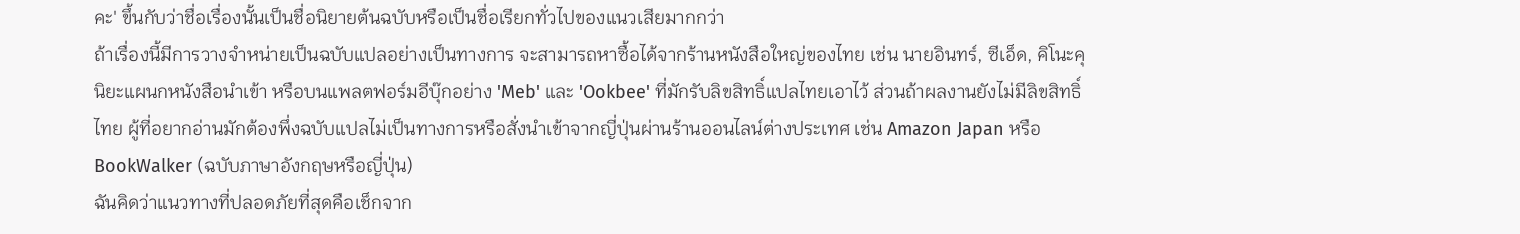คะ' ขึ้นกับว่าชื่อเรื่องนั้นเป็นชื่อนิยายต้นฉบับหรือเป็นชื่อเรียกทั่วไปของแนวเสียมากกว่า
ถ้าเรื่องนี้มีการวางจำหน่ายเป็นฉบับแปลอย่างเป็นทางการ จะสามารถหาซื้อได้จากร้านหนังสือใหญ่ของไทย เช่น นายอินทร์, ซีเอ็ด, คิโนะคุนิยะแผนกหนังสือนำเข้า หรือบนแพลตฟอร์มอีบุ๊กอย่าง 'Meb' และ 'Ookbee' ที่มักรับลิขสิทธิ์แปลไทยเอาไว้ ส่วนถ้าผลงานยังไม่มีลิขสิทธิ์ไทย ผู้ที่อยากอ่านมักต้องพึ่งฉบับแปลไม่เป็นทางการหรือสั่งนำเข้าจากญี่ปุ่นผ่านร้านออนไลน์ต่างประเทศ เช่น Amazon Japan หรือ BookWalker (ฉบับภาษาอังกฤษหรือญี่ปุ่น)
ฉันคิดว่าแนวทางที่ปลอดภัยที่สุดคือเช็กจาก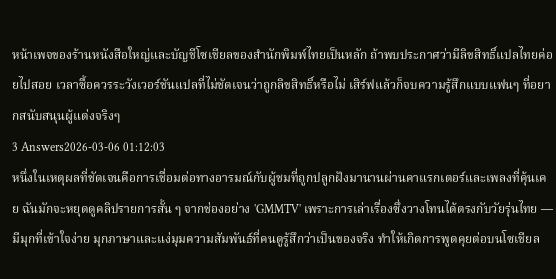หน้าเพจของร้านหนังสือใหญ่และบัญชีโซเชียลของสำนักพิมพ์ไทยเป็นหลัก ถ้าพบประกาศว่ามีลิขสิทธิ์แปลไทยค่อยไปสอย เวลาซื้อควรระวังเวอร์ชันแปลที่ไม่ชัดเจนว่าถูกลิขสิทธิ์หรือไม่ เสิร์ฟแล้วก็จบความรู้สึกแบบแฟนๆ ที่อยากสนับสนุนผู้แต่งจริงๆ
3 Answers2026-03-06 01:12:03
หนึ่งในเหตุผลที่ชัดเจนคือการเชื่อมต่อทางอารมณ์กับผู้ชมที่ถูกปลูกฝังมานานผ่านคาแรกเตอร์และเพลงที่คุ้นเคย ฉันมักจะหยุดดูคลิปรายการสั้น ๆ จากช่องอย่าง 'GMMTV' เพราะการเล่าเรื่องซึ่งวางโทนได้ตรงกับวัยรุ่นไทย — มีมุกที่เข้าใจง่าย มุกภาษาและแง่มุมความสัมพันธ์ที่คนดูรู้สึกว่าเป็นของจริง ทำให้เกิดการพูดคุยต่อบนโซเชียล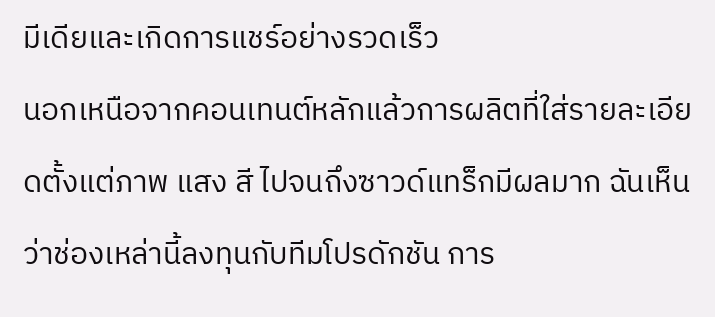มีเดียและเกิดการแชร์อย่างรวดเร็ว
นอกเหนือจากคอนเทนต์หลักแล้วการผลิตที่ใส่รายละเอียดตั้งแต่ภาพ แสง สี ไปจนถึงซาวด์แทร็กมีผลมาก ฉันเห็นว่าช่องเหล่านี้ลงทุนกับทีมโปรดักชัน การ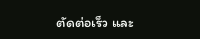ตัดต่อเร็ว และ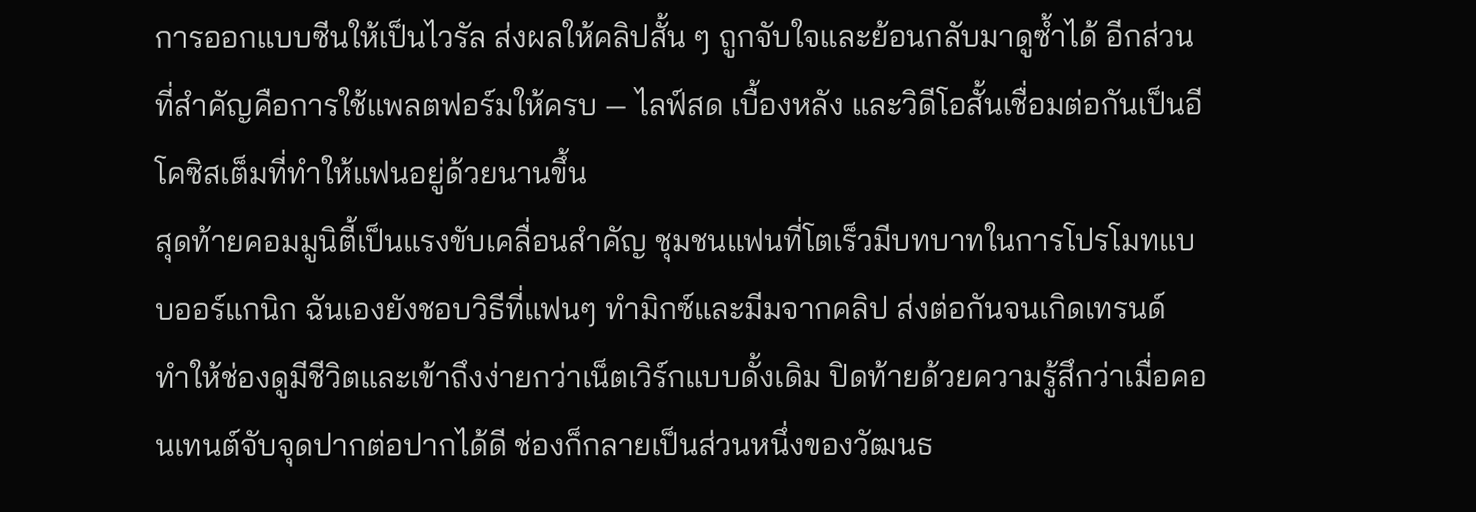การออกแบบซีนให้เป็นไวรัล ส่งผลให้คลิปสั้น ๆ ถูกจับใจและย้อนกลับมาดูซ้ำได้ อีกส่วนที่สำคัญคือการใช้แพลตฟอร์มให้ครบ — ไลฟ์สด เบื้องหลัง และวิดีโอสั้นเชื่อมต่อกันเป็นอีโคซิสเต็มที่ทำให้แฟนอยู่ด้วยนานขึ้น
สุดท้ายคอมมูนิตี้เป็นแรงขับเคลื่อนสำคัญ ชุมชนแฟนที่โตเร็วมีบทบาทในการโปรโมทแบบออร์แกนิก ฉันเองยังชอบวิธีที่แฟนๆ ทำมิกซ์และมีมจากคลิป ส่งต่อกันจนเกิดเทรนด์ ทำให้ช่องดูมีชีวิตและเข้าถึงง่ายกว่าเน็ตเวิร์กแบบดั้งเดิม ปิดท้ายด้วยความรู้สึกว่าเมื่อคอนเทนต์จับจุดปากต่อปากได้ดี ช่องก็กลายเป็นส่วนหนึ่งของวัฒนธ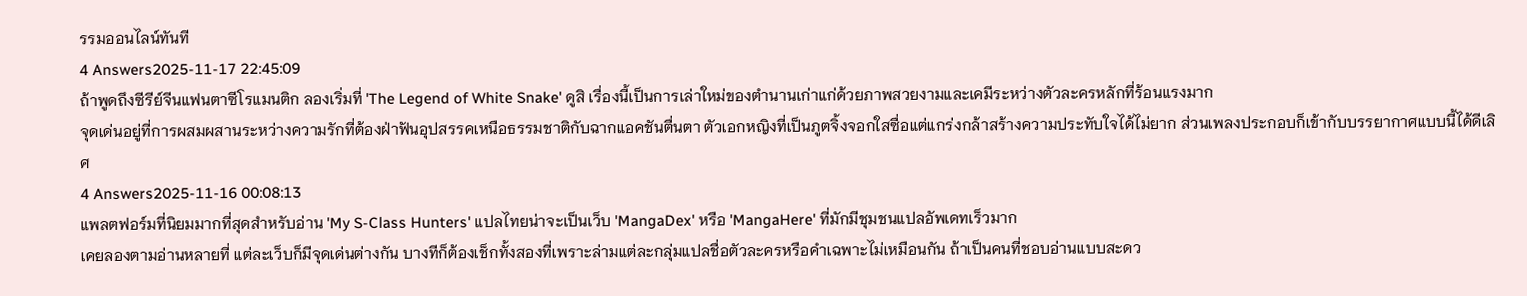รรมออนไลน์ทันที
4 Answers2025-11-17 22:45:09
ถ้าพูดถึงซีรีย์จีนแฟนตาซีโรแมนติก ลองเริ่มที่ 'The Legend of White Snake' ดูสิ เรื่องนี้เป็นการเล่าใหม่ของตำนานเก่าแก่ด้วยภาพสวยงามและเคมีระหว่างตัวละครหลักที่ร้อนแรงมาก
จุดเด่นอยู่ที่การผสมผสานระหว่างความรักที่ต้องฝ่าฟันอุปสรรคเหนือธรรมชาติกับฉากแอคชันตื่นตา ตัวเอกหญิงที่เป็นภูตจิ้งจอกใสซื่อแต่แกร่งกล้าสร้างความประทับใจได้ไม่ยาก ส่วนเพลงประกอบก็เข้ากับบรรยากาศแบบนี้ได้ดีเลิศ
4 Answers2025-11-16 00:08:13
แพลตฟอร์มที่นิยมมากที่สุดสำหรับอ่าน 'My S-Class Hunters' แปลไทยน่าจะเป็นเว็บ 'MangaDex' หรือ 'MangaHere' ที่มักมีชุมชนแปลอัพเดทเร็วมาก
เคยลองตามอ่านหลายที่ แต่ละเว็บก็มีจุดเด่นต่างกัน บางทีก็ต้องเช็กทั้งสองที่เพราะล่ามแต่ละกลุ่มแปลชื่อตัวละครหรือคำเฉพาะไม่เหมือนกัน ถ้าเป็นคนที่ชอบอ่านแบบสะดว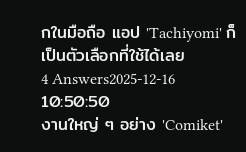กในมือถือ แอป 'Tachiyomi' ก็เป็นตัวเลือกที่ใช้ได้เลย
4 Answers2025-12-16 10:50:50
งานใหญ่ ๆ อย่าง 'Comiket'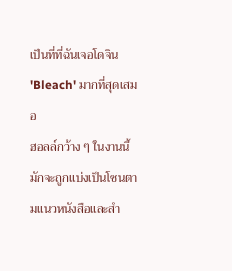เป็นที่ที่ฉันเจอโดจิน 'Bleach' มากที่สุดเสมอ
ฮอลล์กว้าง ๆ ในงานนี้มักจะถูกแบ่งเป็นโซนตามแนวหนังสือและสำ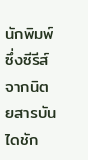นักพิมพ์ ซึ่งซีรีส์จากนิตยสารบันไดชัก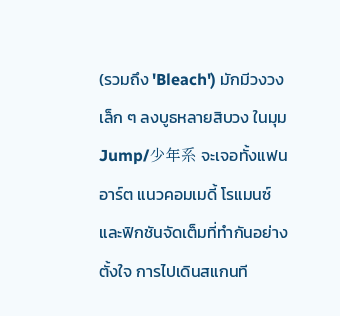(รวมถึง 'Bleach') มักมีวงวงเล็ก ๆ ลงบูธหลายสิบวง ในมุม Jump/少年系 จะเจอทั้งแฟนอาร์ต แนวคอมเมดี้ โรแมนซ์ และฟิกชันจัดเต็มที่ทำกันอย่างตั้งใจ การไปเดินสแกนที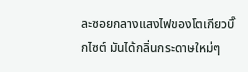ละซอยกลางแสงไฟของโตเกียวบิ๊กไซต์ มันได้กลิ่นกระดาษใหม่ๆ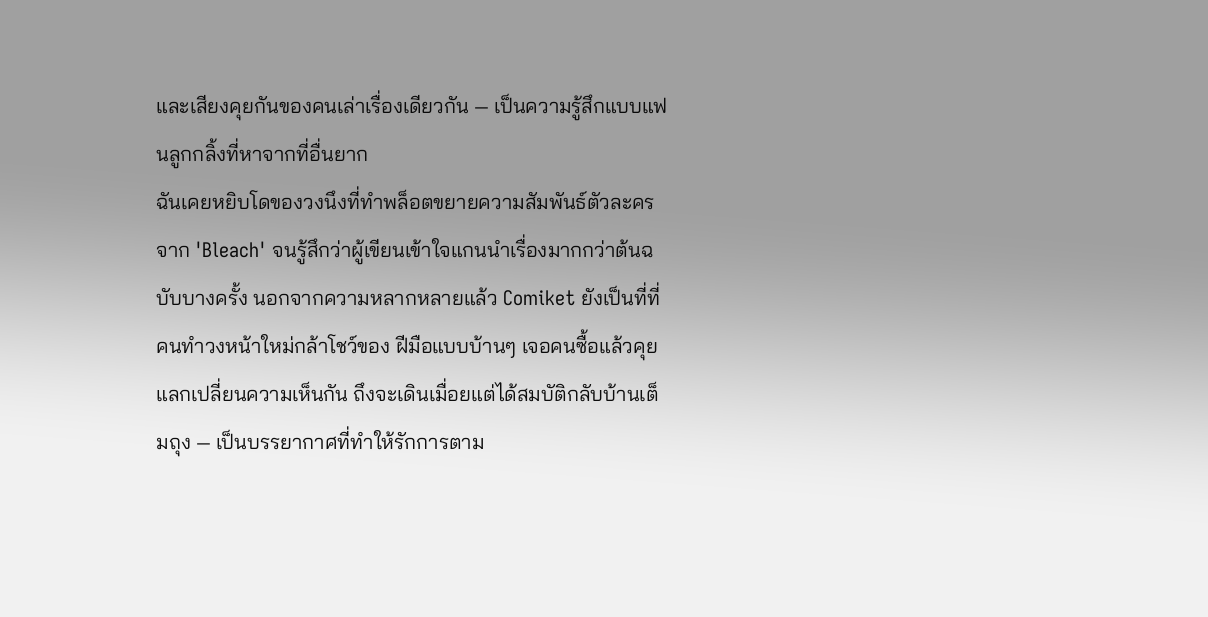และเสียงคุยกันของคนเล่าเรื่องเดียวกัน — เป็นความรู้สึกแบบแฟนลูกกลิ้งที่หาจากที่อื่นยาก
ฉันเคยหยิบโดของวงนึงที่ทำพล็อตขยายความสัมพันธ์ตัวละครจาก 'Bleach' จนรู้สึกว่าผู้เขียนเข้าใจแกนนำเรื่องมากกว่าต้นฉบับบางครั้ง นอกจากความหลากหลายแล้ว Comiket ยังเป็นที่ที่คนทำวงหน้าใหม่กล้าโชว์ของ ฝีมือแบบบ้านๆ เจอคนซื้อแล้วคุยแลกเปลี่ยนความเห็นกัน ถึงจะเดินเมื่อยแต่ได้สมบัติกลับบ้านเต็มถุง — เป็นบรรยากาศที่ทำให้รักการตาม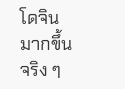โดจินมากขึ้นจริง ๆ